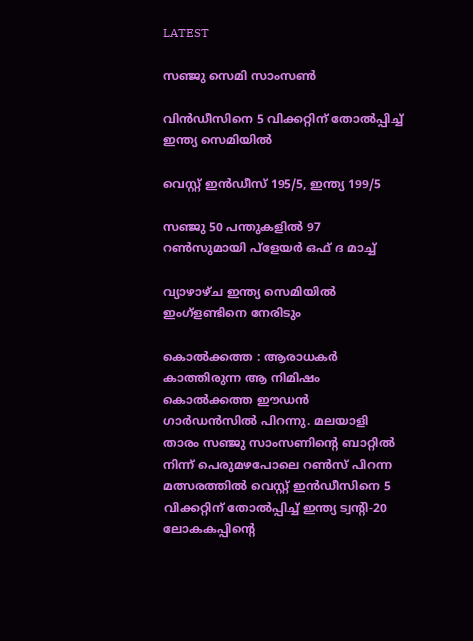LATEST

സഞ്ജു സെമി സാംസൺ

വിൻഡീസിനെ 5 വിക്കറ്റിന് തോൽപ്പിച്ച് ഇന്ത്യ സെമിയിൽ

വെസ്റ്റ് ഇൻഡീസ് 195/5, ഇന്ത്യ 199/5

സഞ്ജു 50 പന്തുകളിൽ 97 റൺസുമായി പ്ളേയർ ഒഫ് ദ മാച്ച്

വ്യാഴാഴ്ച ഇന്ത്യ സെമിയിൽ ഇംഗ്ളണ്ടിനെ നേരിടും

കൊൽക്കത്ത : ആരാധകർ കാത്തിരുന്ന ആ നിമിഷം കൊൽക്കത്ത ഈഡൻ ഗാർഡൻസിൽ പിറന്നു. മലയാളി താരം സഞ്ജു സാംസണിന്റെ ബാറ്റിൽ നിന്ന് പെരുമഴപോലെ റൺസ് പിറന്ന മത്സരത്തിൽ വെസ്റ്റ് ഇൻഡീസിനെ 5 വിക്കറ്റിന് തോൽപ്പിച്ച് ഇന്ത്യ ട്വന്റി-20 ലോകകപ്പിന്റെ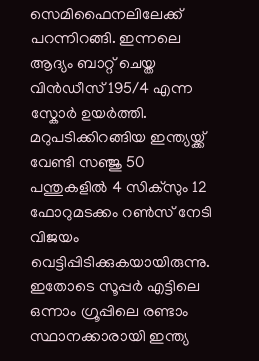സെമിഫൈനലിലേക്ക് പറന്നിറങ്ങി. ഇന്നലെ ആദ്യം ബാറ്റ് ചെയ്ത വിൻഡീസ് 195/4 എന്ന സ്കോർ ഉയർത്തി. മറുപടിക്കിറങ്ങിയ ഇന്ത്യയ്ക്ക് വേണ്ടി സഞ്ജു 50 പന്തുകളിൽ 4 സിക്സും 12 ഫോറുമടക്കം റൺസ് നേടി വിജയം വെട്ടിപ്പിടിക്കുകയായിരുന്നു. ഇതോടെ സൂപ്പർ എട്ടിലെ ഒന്നാം ഗ്രൂപ്പിലെ രണ്ടാം സ്ഥാനക്കാരായി ഇന്ത്യ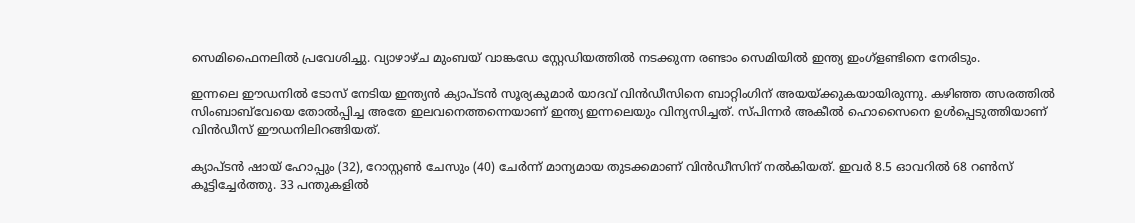സെമിഫൈനലിൽ പ്രവേശിച്ചു. വ്യാഴാഴ്ച മുംബയ് വാങ്കഡേ സ്റ്റേഡിയത്തിൽ നടക്കുന്ന രണ്ടാം സെമിയിൽ ഇന്ത്യ ഇംഗ്ളണ്ടിനെ നേരിടും.

ഇന്നലെ ഈഡനിൽ ടോസ് നേടിയ ഇന്ത്യൻ ക്യാപ്ടൻ സൂര്യകുമാർ യാദവ് വിൻഡീസിനെ ബാറ്റിംഗിന് അയയ്ക്കുകയായിരുന്നു. കഴിഞ്ഞ ത്സരത്തിൽ സിംബാബ്‌വേയെ തോൽപ്പിച്ച അതേ ഇലവനെത്തന്നെയാണ് ഇന്ത്യ ഇന്നലെയും വിന്യസിച്ചത്. സ്പിന്നർ അകീൽ ഹൊസൈനെ ഉൾപ്പെടുത്തിയാണ് വിൻഡീസ് ഈഡനിലിറങ്ങിയത്.

ക്യാപ്‌ട‌ൻ ഷായ് ഹോപ്പും (32), റോസ്റ്റൺ ചേസും (40) ചേർന്ന് മാന്യമായ തുടക്കമാണ് വിൻഡീസിന് നൽകിയത്. ഇവർ 8.5 ഓവറിൽ 68 റൺസ് കൂട്ടിച്ചേർത്തു. 33 പന്തുകളിൽ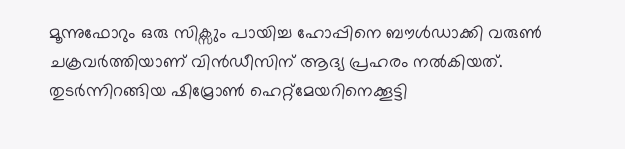മൂന്നുഫോറും ഒരു സിക്സും പായിച്ച ഹോപ്പിനെ ബൗൾഡാക്കി വരുൺ ചക്രവർത്തിയാണ് വിൻഡീസിന് ആദ്യ പ്രഹരം നൽകിയത്. തുടർന്നിറങ്ങിയ ഷിമ്രോൺ ഹെറ്റ്മേയറിനെക്കൂട്ടി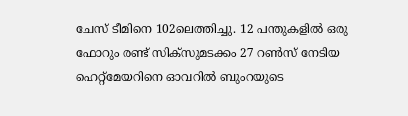ചേസ് ടീമിനെ 102ലെത്തിച്ചു. 12 പന്തുകളിൽ ഒരു ഫോറും രണ്ട് സിക്സുമടക്കം 27 റൺസ് നേടിയ ഹെറ്റ്മേയറിനെ ഓവറിൽ ബുംറയുടെ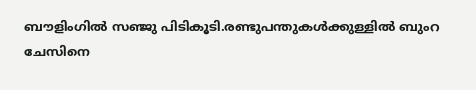ബൗളിംഗിൽ സഞ്ജു പിടികൂടി.രണ്ടുപന്തുകൾക്കുള്ളിൽ ബുംറ ചേസിനെ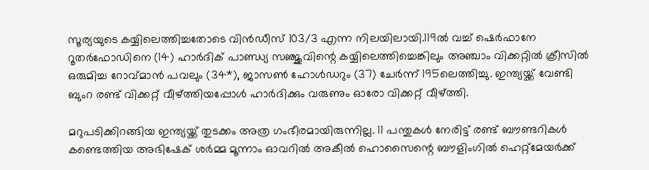സൂര്യയുടെ കയ്യിലെത്തിച്ചതോടെ വിൻഡീസ് 103/3 എന്ന നിലയിലായി.119ൽ വച്ച് ഷെർഫാനേ റൂതർഫോഡിനെ (14) ഹാർദിക് പാണ്ഡ്യ സഞ്ജുവിന്റെ കയ്യിലെത്തിച്ചെങ്കിലും അഞ്ചാം വിക്കറ്റിൽ ക്രീസിൽ ഒരുമിച്ച റോവ്‌മാൻ പവലും (34*), ജാസൺ ഹോൾഡറും (37) ചേർന്ന് 195ലെത്തിച്ചു. ഇന്ത്യയ്ക്ക് വേണ്ടി ബുംറ രണ്ട് വിക്കറ്റ് വീഴ്ത്തിയപ്പോൾ ഹാർദിക്കും വരുണും ഓരോ വിക്കറ്റ് വീഴ്ത്തി.

മറുപടിക്കിറങ്ങിയ ഇന്ത്യയ്ക്ക് തുടക്കം അത്ര ഗംഭീരമായിരുന്നില്ല. 11 പന്തുകൾ നേരിട്ട് രണ്ട് ബൗണ്ടറികൾ കണ്ടെത്തിയ അഭിഷേക് ശർമ്മ മൂന്നാം ഓവറിൽ അകീൽ ഹൊസൈന്റെ ബൗളിംഗിൽ ഹെറ്റ്മേയർക്ക്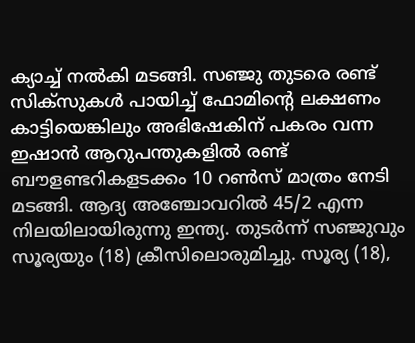ക്യാച്ച് നൽകി മടങ്ങി. സഞ്ജു തുടരെ രണ്ട് സിക്സുകൾ പായിച്ച് ഫോമിന്റെ ലക്ഷണം കാട്ടിയെങ്കിലും അഭിഷേകിന് പകരം വന്ന ഇഷാൻ ആറുപന്തുകളിൽ രണ്ട് ബൗളണ്ടറികളടക്കം 10 റൺസ് മാത്രം നേടി മടങ്ങി. ആദ്യ അഞ്ചോവറിൽ 45/2 എന്ന നിലയിലായിരുന്നു ഇന്ത്യ. തുടർന്ന് സഞ്ജുവും സൂര്യയും (18) ക്രീസിലൊരുമിച്ചു. സൂര്യ (18),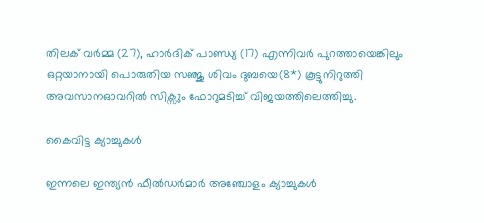തിലക് വർമ്മ (27), ഹാർദിക് പാണ്ഡ്യ (17) എന്നിവർ പുറത്തായെങ്കിലും ഒറ്റയാനായി പൊരുതിയ സഞ്ജു ശിവം ദുബയെ(8*) കൂട്ടുനിറുത്തി അവസാനഓവറിൽ സിക്സും ഫോറുമടിച്ച് വിജയത്തിലെത്തിച്ചു.

കൈവിട്ട ക്യാച്ചുകൾ

ഇന്നലെ ഇന്ത്യൻ ഫീൽഡർമാർ അഞ്ചോളം ക്യാച്ചുകൾ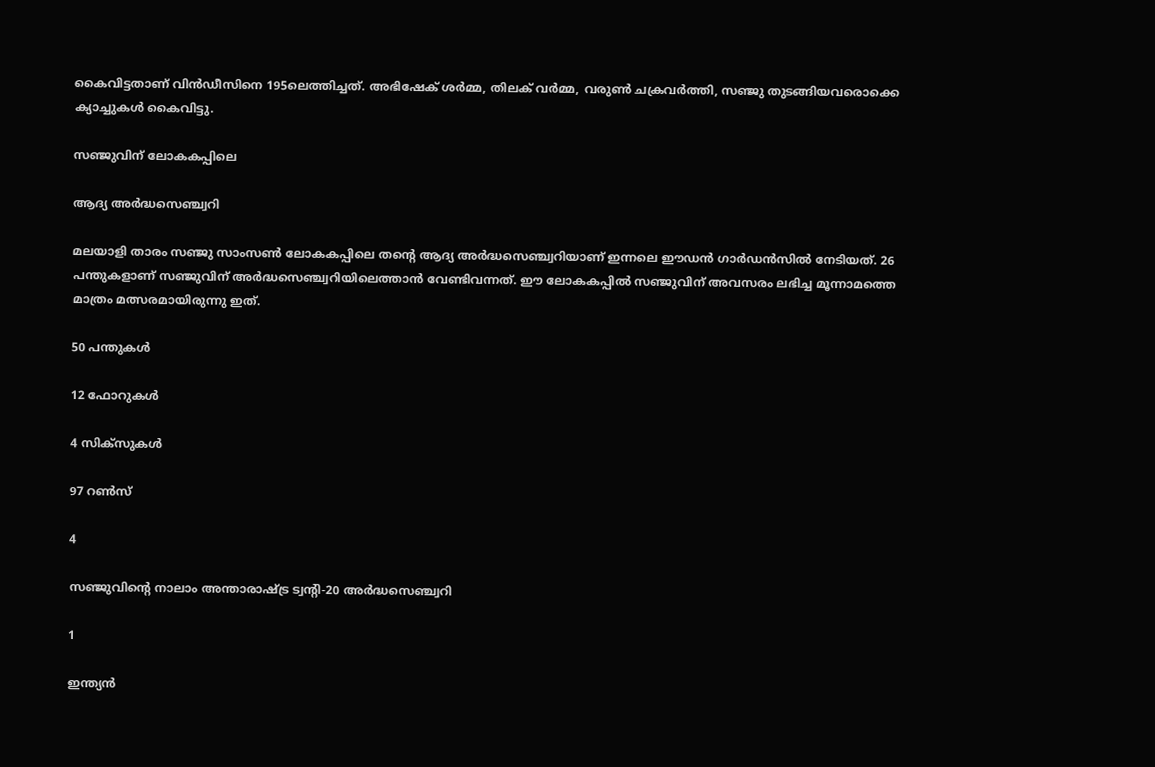കൈവിട്ടതാണ് വിൻഡീസിനെ 195ലെത്തിച്ചത്. അഭിഷേക് ശർമ്മ, തിലക് വർമ്മ, വരുൺ ചക്രവർത്തി, സഞ്ജു തുടങ്ങിയവരൊക്കെ ക്യാച്ചുകൾ കൈവിട്ടു.

സഞ്ജുവിന് ലോകകപ്പിലെ

ആദ്യ അർദ്ധസെഞ്ച്വറി

മലയാളി താരം സഞ്ജു സാംസൺ ലോകകപ്പിലെ തന്റെ ആദ്യ അർദ്ധസെഞ്ച്വറിയാണ് ഇന്നലെ ഈഡൻ ഗാർഡൻസിൽ നേടിയത്. 26 പന്തുകളാണ് സഞ്ജുവിന് അർദ്ധസെഞ്ച്വറിയിലെത്താൻ വേണ്ടിവന്നത്. ഈ ലോകകപ്പിൽ സഞ്ജുവിന് അവസരം ലഭിച്ച മൂന്നാമത്തെ മാത്രം മത്സരമായിരുന്നു ഇത്.

50 പന്തുകൾ

12 ഫോറുകൾ

4 സിക്സുകൾ

97 റൺസ്

4

സഞ്ജുവിന്റെ നാലാം അന്താരാഷ്ട്ര ട്വന്റി-20 അർദ്ധസെഞ്ച്വറി

1

ഇന്ത്യൻ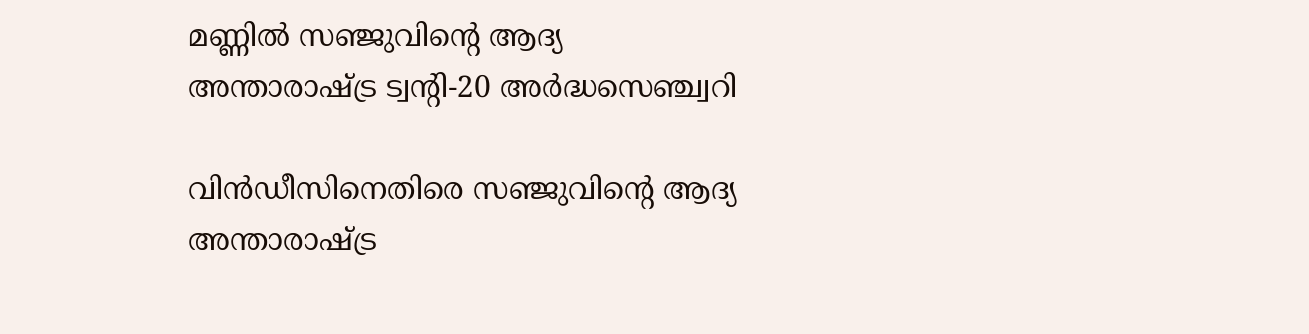മണ്ണിൽ സഞ്ജുവിന്റെ ആദ്യ അന്താരാഷ്ട്ര ട്വന്റി-20 അർദ്ധസെഞ്ച്വറി

വിൻഡീസിനെതിരെ സഞ്ജുവിന്റെ ആദ്യ അന്താരാഷ്ട്ര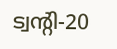ട്വന്റി-20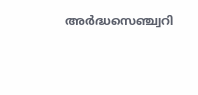അർദ്ധസെഞ്ച്വറി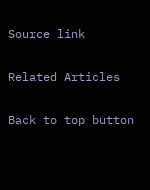Source link

Related Articles

Back to top button